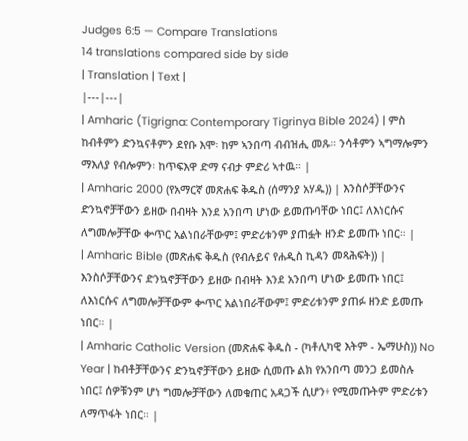Judges 6:5 — Compare Translations
14 translations compared side by side
| Translation | Text |
|---|---|
| Amharic (Tigrigna: Contemporary Tigrinya Bible 2024) | ምስ ከብቶምን ድንኳናቶምን ደየቡ እሞ፡ ከም ኣንበጣ ብብዝሒ መጹ። ንሳቶምን ኣግማሎምን ማእለያ የብሎምን፡ ከጥፍእዋ ድማ ናብታ ምድሪ ኣተዉ። |
| Amharic 2000 (የአማርኛ መጽሐፍ ቅዱስ (ሰማንያ አሃዱ)) | እንስሶቻቸውንና ድንኳኖቻቸውን ይዘው በብዛት እንደ አንበጣ ሆነው ይመጡባቸው ነበር፤ ለእነርሱና ለግመሎቻቸው ቍጥር አልነበራቸውም፤ ምድሪቱንም ያጠፏት ዘንድ ይመጡ ነበር። |
| Amharic Bible (መጽሐፍ ቅዱስ (የብሉይና የሐዲስ ኪዳን መጻሕፍት)) | እንስሶቻቸውንና ድንኳኖቻቸውን ይዘው በብዛት እንደ አንበጣ ሆነው ይመጡ ነበር፤ ለእነርሱና ለግመሎቻቸውም ቍጥር አልነበራቸውም፤ ምድሪቱንም ያጠፉ ዘንድ ይመጡ ነበር። |
| Amharic Catholic Version (መጽሐፍ ቅዱስ - (ካቶሊካዊ እትም - ኤማሁስ)) No Year | ከብቶቻቸውንና ድንኳኖቻቸውን ይዘው ሲመጡ ልክ የአንበጣ መንጋ ይመስሉ ነበር፤ ሰዎቹንም ሆነ ግመሎቻቸውን ለመቁጠር አዳጋች ሲሆን፥ የሚመጡትም ምድሪቱን ለማጥፋት ነበር። |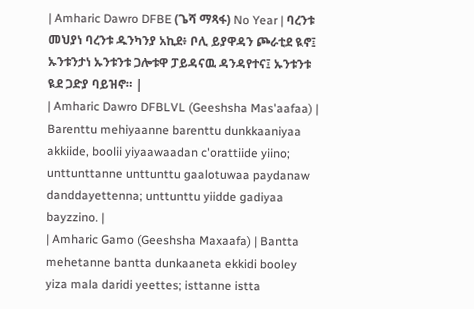| Amharic Dawro DFBE (ጌሻ ማጻፋ) No Year | ባረንቱ መህያነ ባረንቱ ዱንካንያ አኪደ፥ ቦሊ ይያዋዳን ጮራቲደ ዪኖ፤ ኡንቱንታነ ኡንቱንቱ ጋሎቱዋ ፓይዳናዉ ዳንዳየተና፤ ኡንቱንቱ ዪደ ጋድያ ባይዝኖ። |
| Amharic Dawro DFBLVL (Geeshsha Mas'aafaa) | Barenttu mehiyaanne barenttu dunkkaaniyaa akkiide, boolii yiyaawaadan c'orattiide yiino; unttunttanne unttunttu gaalotuwaa paydanaw danddayettenna; unttunttu yiidde gadiyaa bayzzino. |
| Amharic Gamo (Geeshsha Maxaafa) | Bantta mehetanne bantta dunkaaneta ekkidi booley yiza mala daridi yeettes; isttanne istta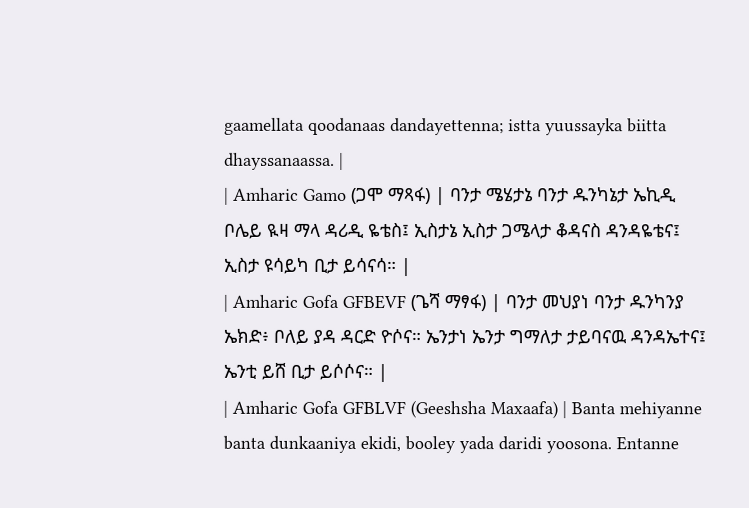gaamellata qoodanaas dandayettenna; istta yuussayka biitta dhayssanaassa. |
| Amharic Gamo (ጋሞ ማጻፋ) | ባንታ ሜሄታኔ ባንታ ዱንካኔታ ኤኪዲ ቦሌይ ዪዛ ማላ ዳሪዲ ዬቴስ፤ ኢስታኔ ኢስታ ጋሜላታ ቆዳናስ ዳንዳዬቴና፤ ኢስታ ዩሳይካ ቢታ ይሳናሳ። |
| Amharic Gofa GFBEVF (ጌሻ ማፃፋ) | ባንታ መህያነ ባንታ ዱንካንያ ኤክድ፥ ቦለይ ያዳ ዳርድ ዮሶና። ኤንታነ ኤንታ ግማለታ ታይባናዉ ዳንዳኤተና፤ ኤንቲ ይሸ ቢታ ይሶሶና። |
| Amharic Gofa GFBLVF (Geeshsha Maxaafa) | Banta mehiyanne banta dunkaaniya ekidi, booley yada daridi yoosona. Entanne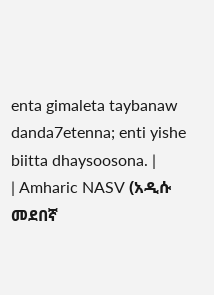enta gimaleta taybanaw danda7etenna; enti yishe biitta dhaysoosona. |
| Amharic NASV (አዲሱ መደበኛ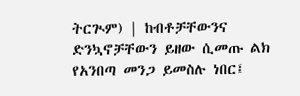ትርጒም) | ከብቶቻቸውንና ድንኳኖቻቸውን ይዘው ሲመጡ ልክ የአንበጣ መንጋ ይመስሉ ነበር፤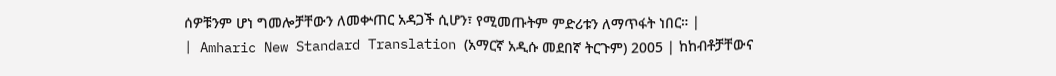ሰዎቹንም ሆነ ግመሎቻቸውን ለመቍጠር አዳጋች ሲሆን፣ የሚመጡትም ምድሪቱን ለማጥፋት ነበር። |
| Amharic New Standard Translation (አማርኛ አዲሱ መደበኛ ትርጉም) 2005 | ከከብቶቻቸውና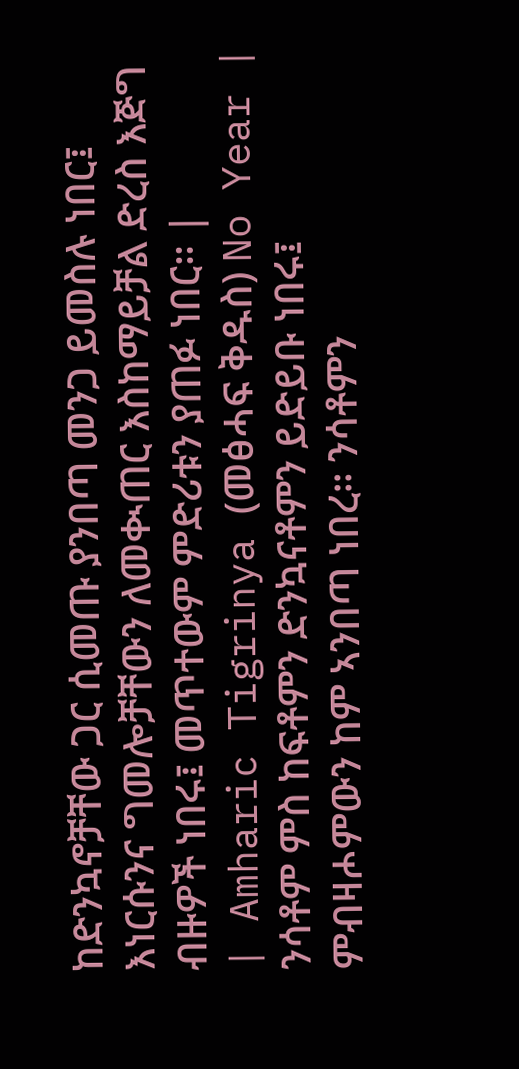ከድንኳኖቻቸው ጋር ሲመጡ ያንበጣ መንጋ ይመስሉ ነበር፤ እነርሱንና ግመሎቻቸውን ለመቊጠር እስከማይቻል ድረስ እጅግ ብዙዎች ነበሩ፤ መጥተውም ምድሪቱን ያጠፉ ነበር። |
| Amharic Tigrinya (መፅሓፍ ቅዱስ) No Year | ንሳቶም ምስ ከፍቶምን ድንኳናቶምን ይድይቡ ነበሩ፤ ምብዛሖምውን ከም ኣንበጣ ነበረ። ንሳቶምን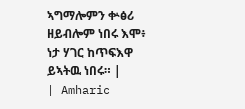ኣግማሎምን ቍፅሪ ዘይብሎም ነበሩ እሞ፥ ነታ ሃገር ከጥፍእዋ ይኣትዉ ነበሩ። |
| Amharic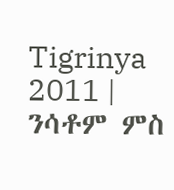Tigrinya 2011 | ንሳቶም ምስ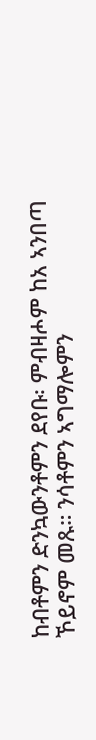ከብቶምን ድንኳውንቶምን ደየቡ፡ ምብዛሖም ከአ ኣንበጣ ኾይኖም መጹ። ንሳቶምን ኣግማሎምን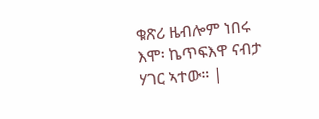ቁጽሪ ዜብሎም ነበሩ እሞ፡ ኬጥፍእዋ ናብታ ሃገር ኣተው። |